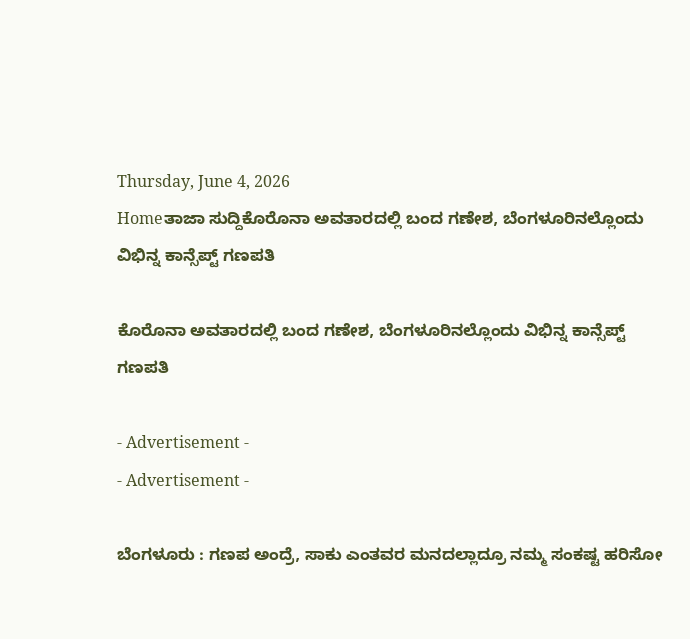Thursday, June 4, 2026
Homeತಾಜಾ ಸುದ್ದಿಕೊರೊನಾ ಅವತಾರದಲ್ಲಿ ಬಂದ ಗಣೇಶ, ಬೆಂಗಳೂರಿನಲ್ಲೊಂದು ವಿಭಿನ್ನ ಕಾನ್ಸೆಪ್ಟ್ ಗಣಪತಿ

ಕೊರೊನಾ ಅವತಾರದಲ್ಲಿ ಬಂದ ಗಣೇಶ, ಬೆಂಗಳೂರಿನಲ್ಲೊಂದು ವಿಭಿನ್ನ ಕಾನ್ಸೆಪ್ಟ್ ಗಣಪತಿ

- Advertisement -
- Advertisement -

ಬೆಂಗಳೂರು : ಗಣಪ ಅಂದ್ರೆ, ಸಾಕು ಎಂತವರ ಮನದಲ್ಲಾದ್ರೂ ನಮ್ಮ ಸಂಕಷ್ಟ ಹರಿಸೋ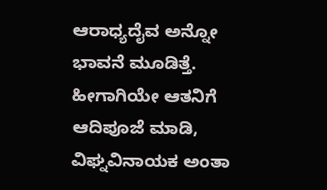ಆರಾಧ್ಯದೈವ ಅನ್ನೋ ಭಾವನೆ ಮೂಡಿತ್ತೆ. ಹೀಗಾಗಿಯೇ ಆತನಿಗೆ ಆದಿಪೂಜೆ ಮಾಡಿ, ವಿಘ್ನವಿನಾಯಕ ಅಂತಾ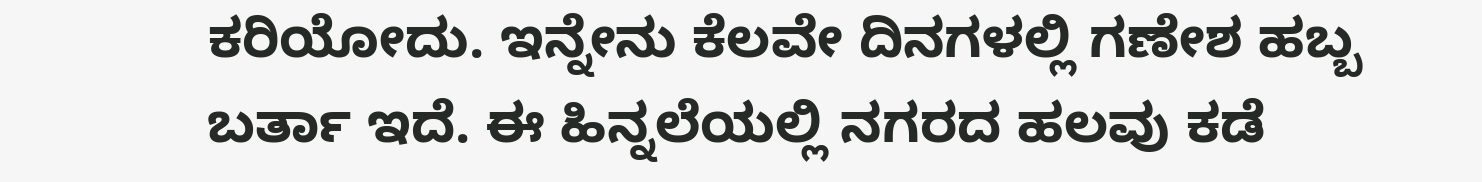ಕರಿಯೋದು. ಇನ್ನೇನು ಕೆಲವೇ ದಿನಗಳಲ್ಲಿ ಗಣೇಶ ಹಬ್ಬ ಬರ್ತಾ ಇದೆ. ಈ ಹಿನ್ನಲೆಯಲ್ಲಿ ನಗರದ ಹಲವು ಕಡೆ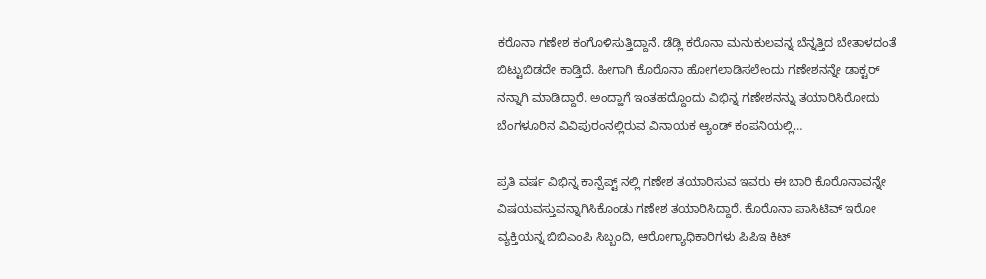ಕರೊನಾ ಗಣೇಶ ಕಂಗೊಳಿಸುತ್ತಿದ್ದಾನೆ. ಡೆಡ್ಲಿ ಕರೊನಾ ಮನುಕುಲವನ್ನ ಬೆನ್ನತ್ತಿದ ಬೇತಾಳದಂತೆ ಬಿಟ್ಟುಬಿಡದೇ ಕಾಡ್ತಿದೆ. ಹೀಗಾಗಿ ಕೊರೊನಾ ಹೋಗಲಾಡಿಸಲೇಂದು ಗಣೇಶನನ್ನೇ ಡಾಕ್ಟರ್ ನನ್ನಾಗಿ ಮಾಡಿದ್ದಾರೆ. ಅಂದ್ಹಾಗೆ ಇಂತಹದ್ದೊಂದು ವಿಭಿನ್ನ ಗಣೇಶನನ್ನು ತಯಾರಿಸಿರೋದು ಬೆಂಗಳೂರಿನ ವಿವಿಪುರಂನಲ್ಲಿರುವ ವಿನಾಯಕ ಆ್ಯಂಡ್ ಕಂಪನಿಯಲ್ಲಿ…

ಪ್ರತಿ ವರ್ಷ ವಿಭಿನ್ನ ಕಾನ್ಪೆಪ್ಟ್ ನಲ್ಲಿ ಗಣೇಶ ತಯಾರಿಸುವ ಇವರು ಈ ಬಾರಿ ಕೊರೊನಾವನ್ನೇ ವಿಷಯವಸ್ತುವನ್ನಾಗಿಸಿಕೊಂಡು ಗಣೇಶ ತಯಾರಿಸಿದ್ದಾರೆ. ಕೊರೊನಾ ಪಾಸಿಟಿವ್ ಇರೋ ವ್ಯಕ್ತಿಯನ್ನ ಬಿಬಿಎಂಪಿ ಸಿಬ್ಬಂದಿ, ಆರೋಗ್ಯಾಧಿಕಾರಿಗಳು ಪಿಪಿಇ ಕಿಟ್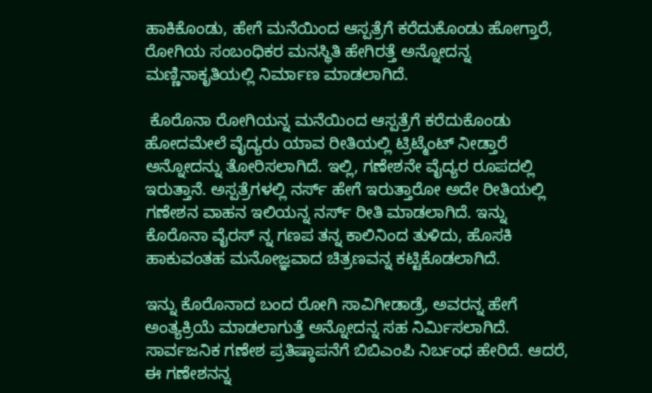ಹಾಕಿಕೊಂಡು, ಹೇಗೆ ಮನೆಯಿಂದ ಆಸ್ಪತ್ರೆಗೆ ಕರೆದುಕೊಂಡು ಹೋಗ್ತಾರೆ, ರೋಗಿಯ ಸಂಬಂಧಿಕರ ಮನಸ್ಥಿತಿ ಹೇಗಿರತ್ತೆ ಅನ್ನೋದನ್ನ ಮಣ್ಣಿನಾಕೃತಿಯಲ್ಲಿ ನಿರ್ಮಾಣ ಮಾಡಲಾಗಿದೆ.

 ಕೊರೊನಾ ರೋಗಿಯನ್ನ ಮನೆಯಿಂದ ಆಸ್ಪತ್ರೆಗೆ ಕರೆದುಕೊಂಡು ಹೋದಮೇಲೆ ವೈದ್ಯರು ಯಾವ ರೀತಿಯಲ್ಲಿ ಟ್ರಿಟ್ಮೆಂಟ್ ನೀಡ್ತಾರೆ ಅನ್ನೋದನ್ನು ತೋರಿಸಲಾಗಿದೆ. ಇಲ್ಲಿ, ಗಣೇಶನೇ ವೈದ್ಯರ ರೂಪದಲ್ಲಿ ಇರುತ್ತಾನೆ. ಅಸ್ಪತ್ರೆಗಳಲ್ಲಿ ನರ್ಸ್ ಹೇಗೆ ಇರುತ್ತಾರೋ ಅದೇ ರೀತಿಯಲ್ಲಿ ಗಣೇಶನ ವಾಹನ ಇಲಿಯನ್ನ ನರ್ಸ್ ರೀತಿ ಮಾಡಲಾಗಿದೆ. ಇನ್ನು ಕೊರೊನಾ ವೈರಸ್ ನ್ನ ಗಣಪ ತನ್ನ ಕಾಲಿನಿಂದ ತುಳಿದು, ಹೊಸಕಿ ಹಾಕುವಂತಹ ಮನೋಜ್ಞವಾದ ಚಿತ್ರಣವನ್ನ ಕಟ್ಟಿಕೊಡಲಾಗಿದೆ.

ಇನ್ನು ಕೊರೊನಾದ ಬಂದ ರೋಗಿ ಸಾವಿಗೀಡಾಡ್ರೆ, ಅವರನ್ನ ಹೇಗೆ ಅಂತ್ಯಕ್ರಿಯೆ ಮಾಡಲಾಗುತ್ತೆ ಅನ್ನೋದನ್ನ ಸಹ ನಿರ್ಮಿಸಲಾಗಿದೆ. ಸಾರ್ವಜನಿಕ ಗಣೇಶ ಪ್ರತಿಷ್ಠಾಪನೆಗೆ ಬಿಬಿಎಂಪಿ ನಿರ್ಬಂಧ ಹೇರಿದೆ. ಆದರೆ, ಈ ಗಣೇಶನನ್ನ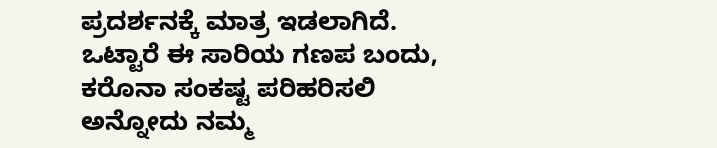ಪ್ರದರ್ಶನಕ್ಕೆ ಮಾತ್ರ ಇಡಲಾಗಿದೆ. ಒಟ್ಟಾರೆ ಈ ಸಾರಿಯ ಗಣಪ ಬಂದು, ಕರೊನಾ ಸಂಕಷ್ಟ ಪರಿಹರಿಸಲಿ ಅನ್ನೋದು ನಮ್ಮ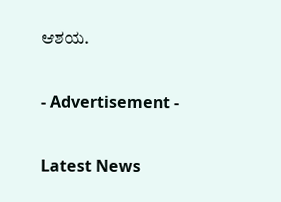ಆಶಯ.

- Advertisement -

Latest News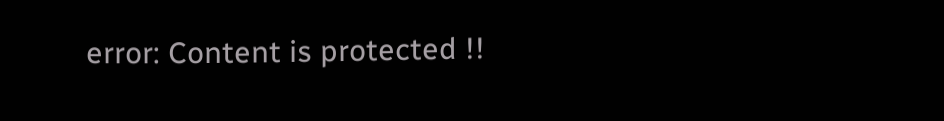error: Content is protected !!